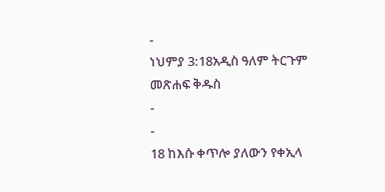-
ነህምያ 3:18አዲስ ዓለም ትርጉም መጽሐፍ ቅዱስ
-
-
18 ከእሱ ቀጥሎ ያለውን የቀኢላ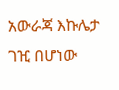አውራጃ እኩሌታ ገዢ በሆነው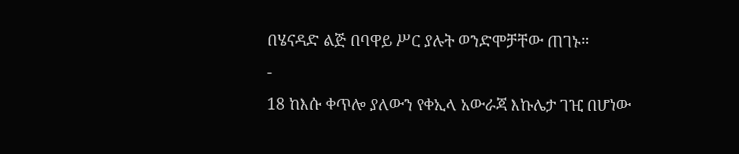በሄናዳድ ልጅ በባዋይ ሥር ያሉት ወንድሞቻቸው ጠገኑ።
-
18 ከእሱ ቀጥሎ ያለውን የቀኢላ አውራጃ እኩሌታ ገዢ በሆነው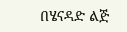በሄናዳድ ልጅ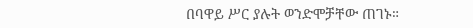በባዋይ ሥር ያሉት ወንድሞቻቸው ጠገኑ።